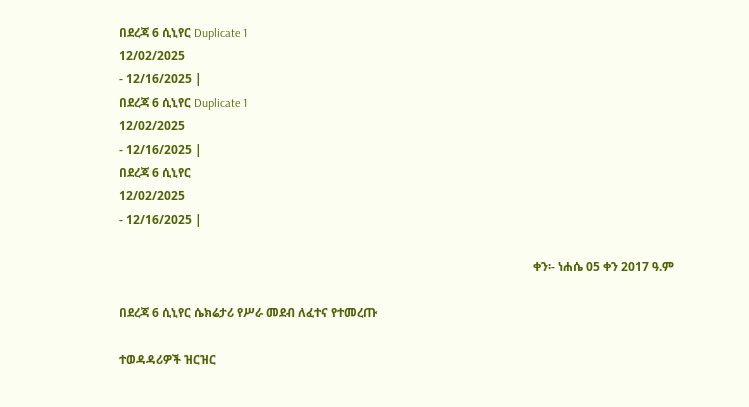በደረጃ 6 ሲኒየር Duplicate 1
12/02/2025
- 12/16/2025 |
በደረጃ 6 ሲኒየር Duplicate 1
12/02/2025
- 12/16/2025 |
በደረጃ 6 ሲኒየር
12/02/2025
- 12/16/2025 |

                                                                                                                                          ቀን፡- ነሐሴ 05 ቀን 2017 ዓ.ም

በደረጃ 6 ሲኒየር ሴክሬታሪ የሥራ መደብ ለፈተና የተመረጡ

ተወዳዳሪዎች ዝርዝር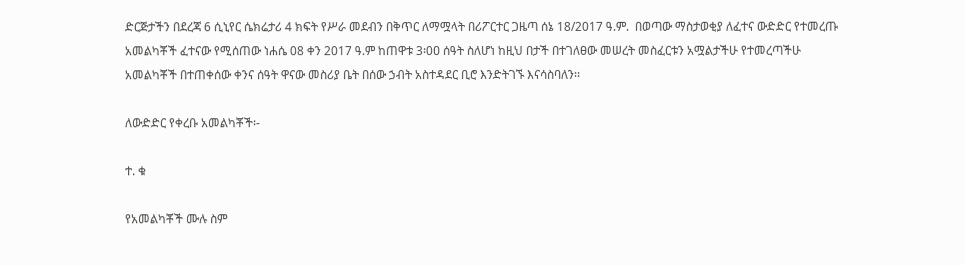ድርጅታችን በደረጃ 6 ሲኒየር ሴክሬታሪ 4 ክፍት የሥራ መደብን በቅጥር ለማሟላት በሪፖርተር ጋዜጣ ሰኔ 18/2017 ዓ.ም.  በወጣው ማስታወቂያ ለፈተና ውድድር የተመረጡ አመልካቾች ፈተናው የሚሰጠው ነሐሴ 08 ቀን 2017 ዓ.ም ከጠዋቱ 3፡0ዐ ሰዓት ስለሆነ ከዚህ በታች በተገለፀው መሠረት መስፈርቱን አሟልታችሁ የተመረጣችሁ አመልካቾች በተጠቀሰው ቀንና ሰዓት ዋናው መስሪያ ቤት በሰው ኃብት አስተዳደር ቢሮ እንድትገኙ እናሳስባለን፡፡

ለውድድር የቀረቡ አመልካቾች፡-

ተ. ቁ

የአመልካቾች ሙሉ ስም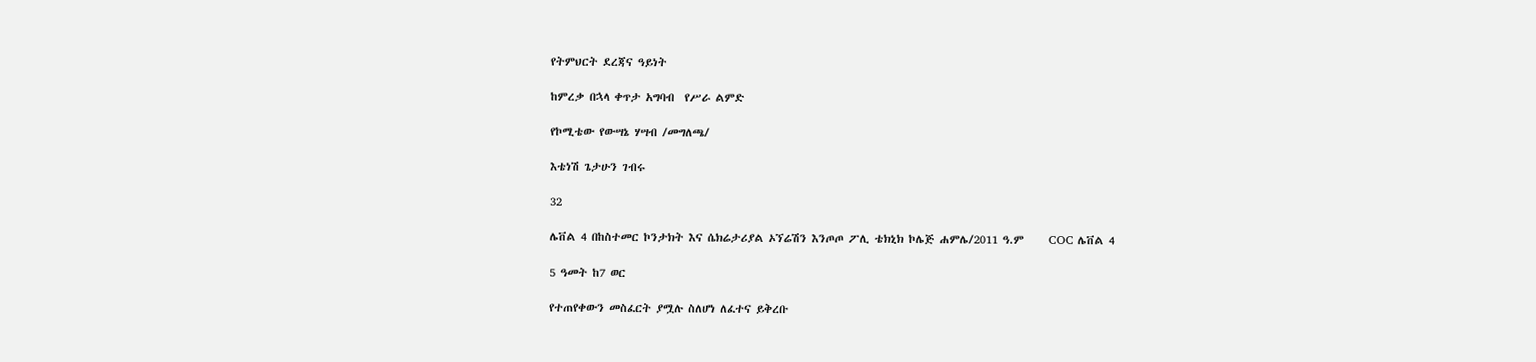የትምህርት ደረጃና ዓይነት

ከምረቃ በኋላ ቀጥታ አግባብ  የሥራ ልምድ

የኮሚቴው የውሣኔ ሃሣብ /መግለጫ/

እቴነሽ ጌታሁን ገብሩ

32

ሌቨል 4 በከስተመር ኮንታክት እና ሴክሬታሪያል ኦኘሬሽን እንጦጦ ፖሊ ቴክኒክ ኮሌጅ ሐምሌ/2011 ዓ.ም     COC ሌቨል 4

5 ዓመት ከ7 ወር

የተጠየቀውን መስፈርት ያሟሉ ስለሆነ ለፈተና ይቅረቡ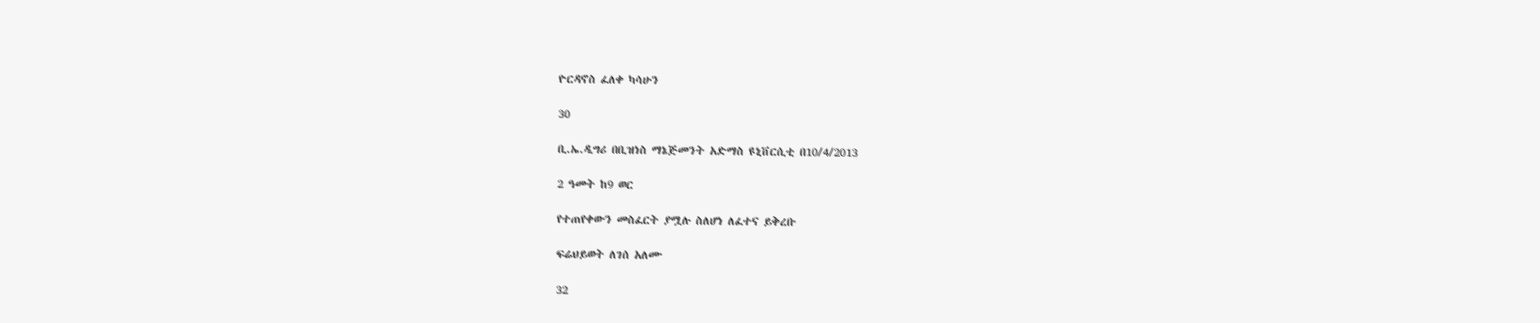ዮርዳኖስ ፈለቀ ካሳሁን

30

ቢ.ኤ.ዲግሪ በቢዝነስ ማኔጅመንት አድማስ ዩኒቨርሲቲ በ10/4/2013

2 ዓመት ከ9 ወር

የተጠየቀውን መስፈርት ያሟሉ ስለሆነ ለፈተና ይቅረቡ

ፍሬህይወት ለገሰ አለሙ

32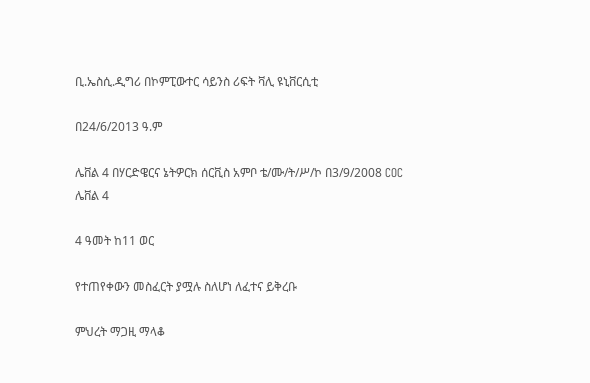ቢ.ኤስሲ.ዲግሪ በኮምፒውተር ሳይንስ ሪፍት ቫሊ ዩኒቨርሲቲ

በ24/6/2013 ዓ.ም

ሌቨል 4 በሃርድዌርና ኔትዎርክ ሰርቪስ አምቦ ቴ/ሙ/ት/ሥ/ኮ በ3/9/2008 COC ሌቨል 4

4 ዓመት ከ11 ወር

የተጠየቀውን መስፈርት ያሟሉ ስለሆነ ለፈተና ይቅረቡ

ምህረት ማጋዚ ማላቆ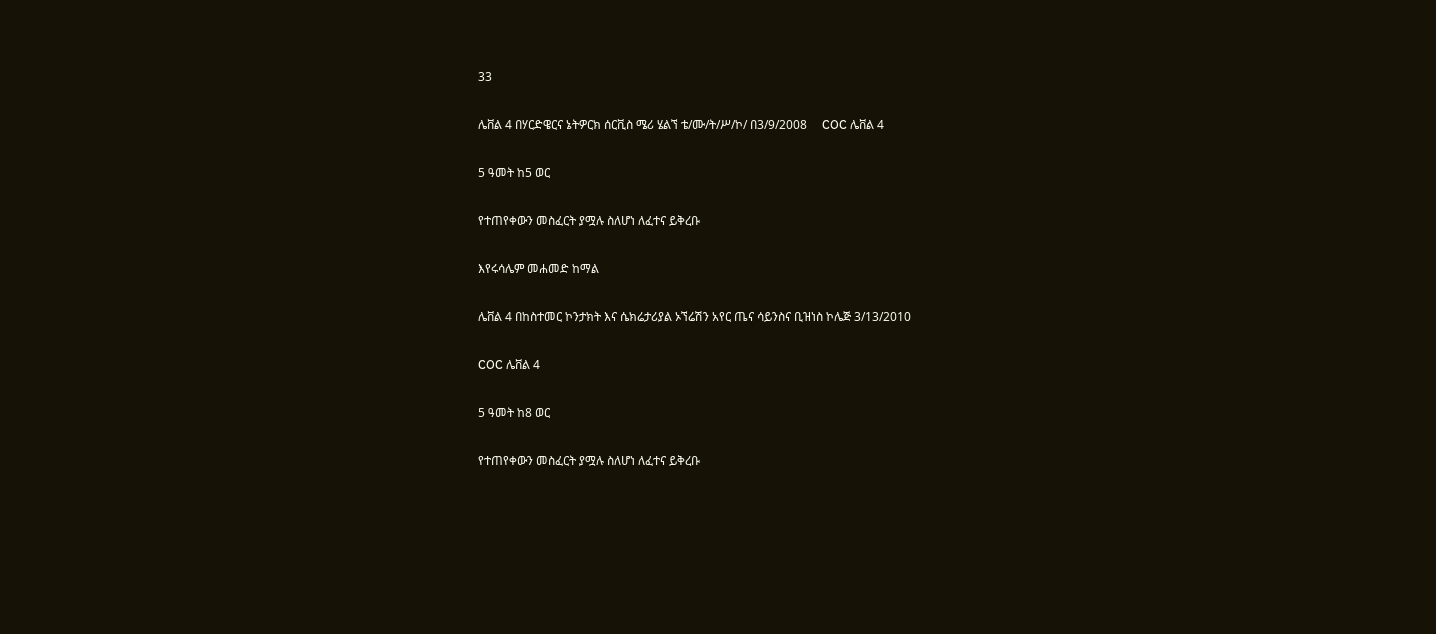33

ሌቨል 4 በሃርድዌርና ኔትዎርክ ሰርቪስ ሜሪ ሄልኘ ቴ/ሙ/ት/ሥ/ኮ/ በ3/9/2008     COC ሌቨል 4

5 ዓመት ከ5 ወር

የተጠየቀውን መስፈርት ያሟሉ ስለሆነ ለፈተና ይቅረቡ

እየሩሳሌም መሐመድ ከማል

ሌቨል 4 በከስተመር ኮንታክት እና ሴክሬታሪያል ኦኘሬሽን አየር ጤና ሳይንስና ቢዝነስ ኮሌጅ 3/13/2010

COC ሌቨል 4

5 ዓመት ከ8 ወር

የተጠየቀውን መስፈርት ያሟሉ ስለሆነ ለፈተና ይቅረቡ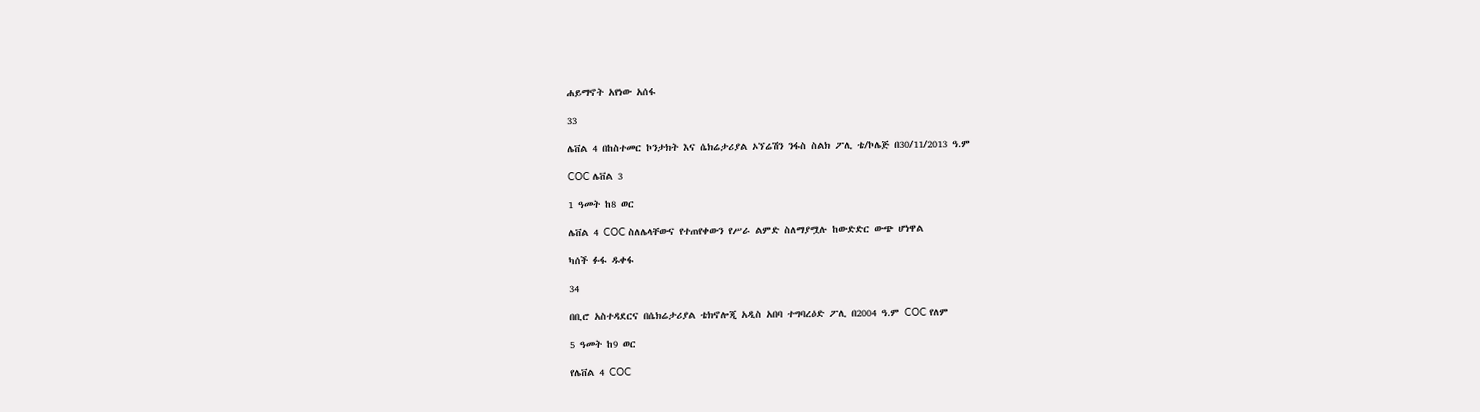ሐይማኖት አየነው አሰፋ

33

ሌቨል 4 በከስተመር ኮንታክት እና ሴክሬታሪያል ኦኘሬሽን ንፋስ ስልክ ፖሊ ቴ/ኮሌጅ በ30/11/2013 ዓ.ም

COC ሌቨል 3

1 ዓመት ከ8 ወር

ሌቨል 4 COC ስለሌላቸውና የተጠየቀውን የሥራ ልምድ ስለማያሟሉ ከውድድር ውጭ ሆነዋል

ካሰች ፉፋ ዱቀፋ

34

በቢሮ አስተዳደርና በሴክሬታሪያል ቴክኖሎጂ አዲስ አበባ ተግባረዕድ ፖሊ በ2004 ዓ.ም COC የለም

5 ዓመት ከ9 ወር

የሌቨል 4 COC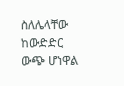ስለሌላቸው ከውድድር ውጭ ሆነዋል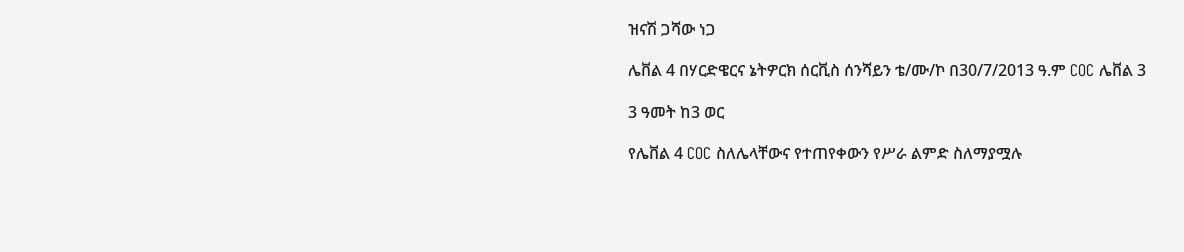ዝናሽ ጋሻው ነጋ

ሌቨል 4 በሃርድዌርና ኔትዎርክ ሰርቪስ ሰንሻይን ቴ/ሙ/ኮ በ30/7/2013 ዓ.ም COC ሌቨል 3

3 ዓመት ከ3 ወር

የሌቨል 4 COC ስለሌላቸውና የተጠየቀውን የሥራ ልምድ ስለማያሟሉ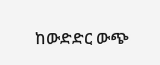ከውድድር ውጭ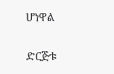ሆነዋል

ድርጅቱ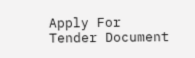Apply For Tender Document